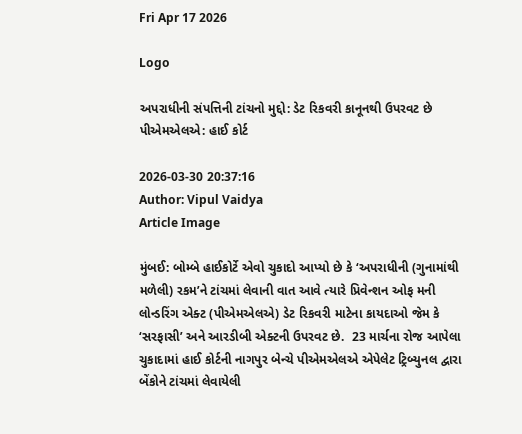Fri Apr 17 2026

Logo

અપરાધીની સંપત્તિની ટાંચનો મુદ્દો: ડેટ રિકવરી કાનૂનથી ઉપરવટ છે પીએમએલએ: હાઈ કોર્ટ

2026-03-30 20:37:16
Author: Vipul Vaidya
Article Image

મુંબઈ: બોમ્બે હાઈકોર્ટે એવો ચુકાદો આપ્યો છે કે ‘અપરાધીની (ગુનામાંથી મળેલી) રકમ’ને ટાંચમાં લેવાની વાત આવે ત્યારે પ્રિવેન્શન ઓફ મની લોન્ડરિંગ એક્ટ (પીએમએલએ) ડેટ રિકવરી માટેના કાયદાઓ જેમ કે ‘સરફાસી’ અને આરડીબી એક્ટની ઉપરવટ છે.  23 માર્ચના રોજ આપેલા ચુકાદામાં હાઈ કોર્ટની નાગપુર બેન્ચે પીએમએલએ એપેલેટ ટ્રિબ્યુનલ દ્વારા બેંકોને ટાંચમાં લેવાયેલી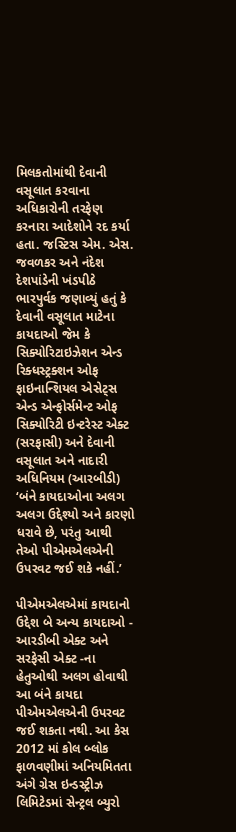મિલકતોમાંથી દેવાની વસૂલાત કરવાના અધિકારોની તરફેણ કરનારા આદેશોને રદ કર્યા હતા. જસ્ટિસ એમ. એસ. જવળકર અને નંદેશ દેશપાંડેની ખંડપીઠે ભારપુર્વક જણાવ્યું હતું કે દેવાની વસૂલાત માટેના કાયદાઓ જેમ કે સિક્યોરિટાઇઝેશન એન્ડ રિક્ધસ્ટ્રક્શન ઓફ ફાઇનાન્શિયલ એસેટ્સ એન્ડ એન્ફોર્સમેન્ટ ઓફ સિક્યોરિટી ઇન્ટરેસ્ટ એક્ટ (સરફાસી) અને દેવાની વસૂલાત અને નાદારી અધિનિયમ (આરબીડી) ‘બંને કાયદાઓના અલગ અલગ ઉદ્દેશ્યો અને કારણો ધરાવે છે, પરંતુ આથી તેઓ પીએમએલએની ઉપરવટ જઈ શકે નહીં.’

પીએમએલએમાં કાયદાનો ઉદ્દેશ બે અન્ય કાયદાઓ - આરડીબી એક્ટ અને સરફેસી એક્ટ -ના હેતુઓથી અલગ હોવાથી આ બંને કાયદા પીએમએલએની ઉપરવટ જઈ શકતા નથી. આ કેસ 2012 માં કોલ બ્લોક ફાળવણીમાં અનિયમિતતા અંગે ગ્રેસ ઇન્ડસ્ટ્રીઝ લિમિટેડમાં સેન્ટ્રલ બ્યુરો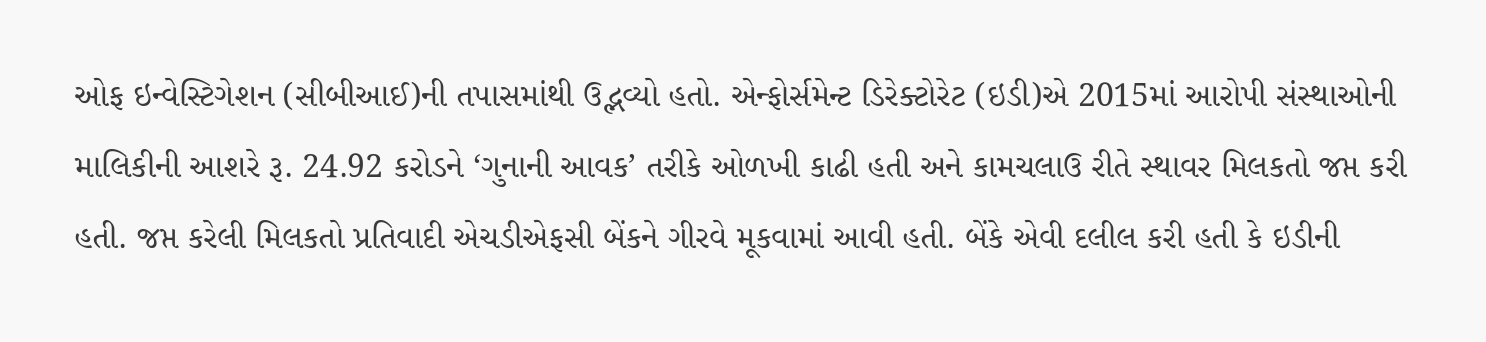ઓફ ઇન્વેસ્ટિગેશન (સીબીઆઈ)ની તપાસમાંથી ઉદ્ભવ્યો હતો. એન્ફોર્સમેન્ટ ડિરેક્ટોરેટ (ઇડી)એ 2015માં આરોપી સંસ્થાઓની માલિકીની આશરે રૂ. 24.92 કરોડને ‘ગુનાની આવક’ તરીકે ઓળખી કાઢી હતી અને કામચલાઉ રીતે સ્થાવર મિલકતો જપ્ત કરી હતી. જપ્ત કરેલી મિલકતો પ્રતિવાદી એચડીએફસી બેંકને ગીરવે મૂકવામાં આવી હતી. બેંકે એવી દલીલ કરી હતી કે ઇડીની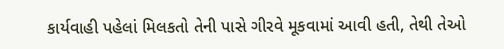કાર્યવાહી પહેલાં મિલકતો તેની પાસે ગીરવે મૂકવામાં આવી હતી, તેથી તેઓ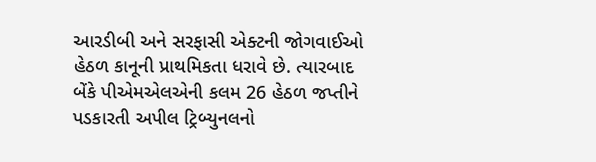આરડીબી અને સરફાસી એક્ટની જોગવાઈઓ હેઠળ કાનૂની પ્રાથમિકતા ધરાવે છે. ત્યારબાદ બેંકે પીએમએલએની કલમ 26 હેઠળ જપ્તીને પડકારતી અપીલ ટ્રિબ્યુનલનો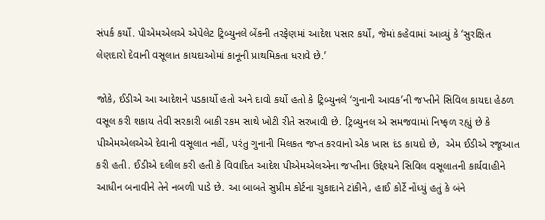સંપર્ક કર્યો. પીએમએલએ એપેલેટ ટ્રિબ્યુનલે બેંકની તરફેણમાં આદેશ પસાર કર્યો, જેમાં કહેવામાં આવ્યું કે ‘સુરક્ષિત લેણદારો દેવાની વસૂલાત કાયદાઓમાં કાનૂની પ્રાથમિકતા ધરાવે છે.’

જોકે, ઈડીએ આ આદેશને પડકાર્યો હતો અને દાવો કર્યો હતો કે ટ્રિબ્યુનલે ‘ગુનાની આવક’ની જપ્તીને સિવિલ કાયદા હેઠળ વસૂલ કરી શકાય તેવી સરકારી બાકી રકમ સાથે ખોટી રીતે સરખાવી છે. ટ્રિબ્યુનલ એ સમજવામાં નિષ્ફળ રહ્યું છે કે પીએમએલએએ દેવાની વસૂલાત નહીં, પરંતુ ગુનાની મિલકત જપ્ત કરવાનો એક ખાસ દંડ કાયદો છે,  એમ ઈડીએ રજૂઆત કરી હતી. ઈડીએ દલીલ કરી હતી કે વિવાદિત આદેશ પીએમએલએના જપ્તીના ઉદ્દેશ્યને સિવિલ વસૂલાતની કાર્યવાહીને આધીન બનાવીને તેને નબળી પાડે છે. આ બાબતે સુપ્રીમ કોર્ટના ચુકાદાને ટાંકીને, હાઈ કોર્ટે નોંધ્યું હતું કે બંને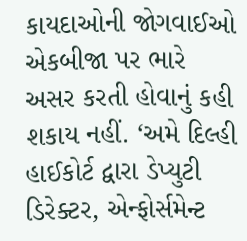કાયદાઓની જોગવાઈઓ એકબીજા પર ભારે અસર કરતી હોવાનું કહી શકાય નહીં. ‘અમે દિલ્હી હાઈકોર્ટ દ્વારા ડેપ્યુટી ડિરેક્ટર, એન્ફોર્સમેન્ટ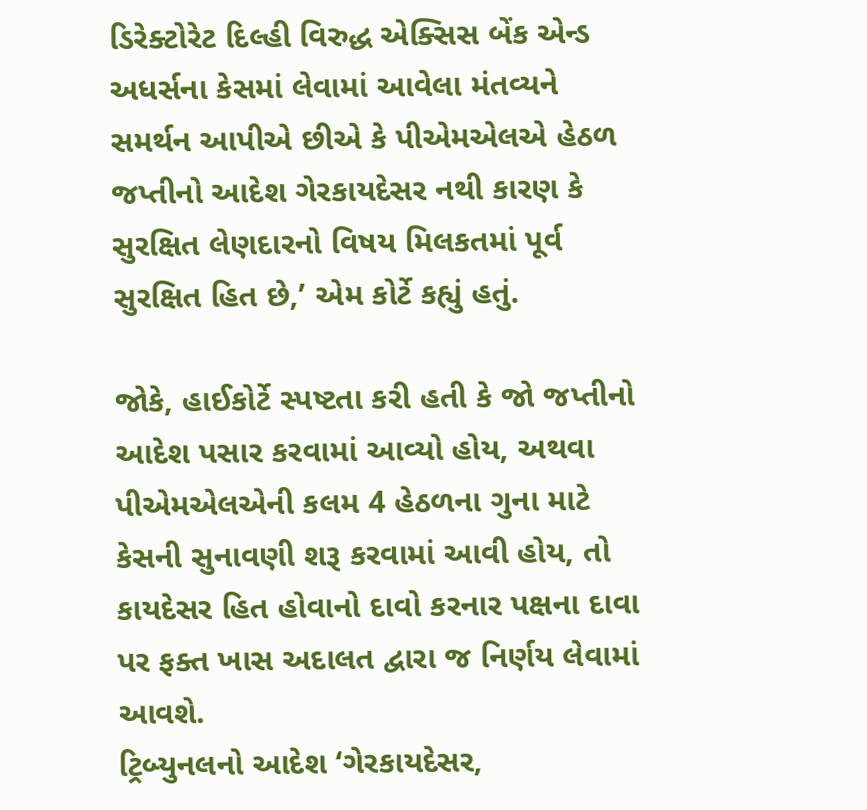ડિરેક્ટોરેટ દિલ્હી વિરુદ્ધ એક્સિસ બેંક એન્ડ અધર્સના કેસમાં લેવામાં આવેલા મંતવ્યને સમર્થન આપીએ છીએ કે પીએમએલએ હેઠળ જપ્તીનો આદેશ ગેરકાયદેસર નથી કારણ કે સુરક્ષિત લેણદારનો વિષય મિલકતમાં પૂર્વ સુરક્ષિત હિત છે,’ એમ કોર્ટે કહ્યું હતું.

જોકે, હાઈકોર્ટે સ્પષ્ટતા કરી હતી કે જો જપ્તીનો આદેશ પસાર કરવામાં આવ્યો હોય, અથવા પીએમએલએની કલમ 4 હેઠળના ગુના માટે કેસની સુનાવણી શરૂ કરવામાં આવી હોય, તો કાયદેસર હિત હોવાનો દાવો કરનાર પક્ષના દાવા પર ફક્ત ખાસ અદાલત દ્વારા જ નિર્ણય લેવામાં આવશે.
ટ્રિબ્યુનલનો આદેશ ‘ગેરકાયદેસર,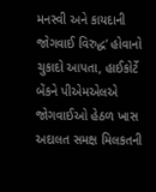મનસ્વી અને કાયદાની જોગવાઈ વિરુદ્ધ’ હોવાનો ચુકાદો આપતા, હાઈકોર્ટે બેંકને પીએમએલએ જોગવાઈઓ હેઠળ ખાસ અદાલત સમક્ષ મિલકતની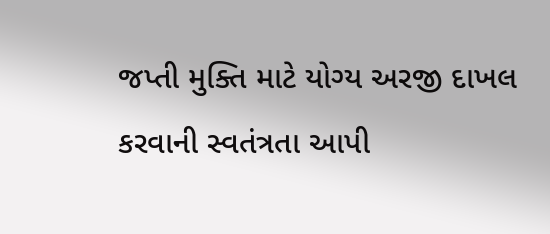જપ્તી મુક્તિ માટે યોગ્ય અરજી દાખલ કરવાની સ્વતંત્રતા આપી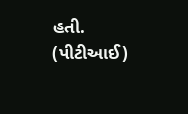હતી. (પીટીઆઈ)